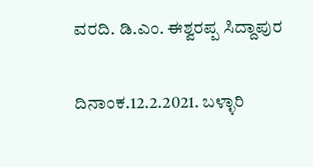ವರದಿ. ಡಿ.ಎಂ. ಈಶ್ವರಪ್ಪ ಸಿದ್ದಾಪುರ

ದಿನಾಂಕ.12.2.2021. ಬಳ್ಳಾರಿ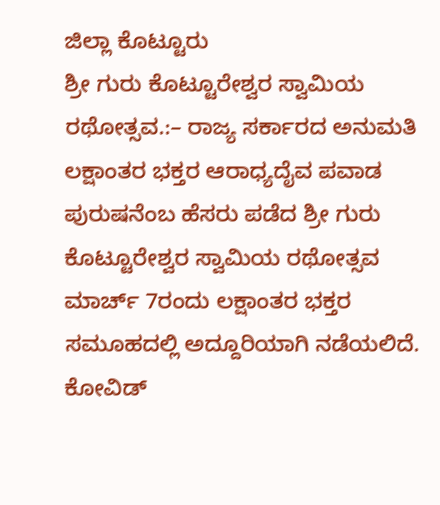ಜಿಲ್ಲಾ ಕೊಟ್ಟೂರು
ಶ್ರೀ ಗುರು ಕೊಟ್ಟೂರೇಶ್ವರ ಸ್ವಾಮಿಯ ರಥೋತ್ಸವ.:– ರಾಜ್ಯ ಸರ್ಕಾರದ ಅನುಮತಿ
ಲಕ್ಷಾಂತರ ಭಕ್ತರ ಆರಾಧ್ಯದೈವ ಪವಾಡ ಪುರುಷನೆಂಬ ಹೆಸರು ಪಡೆದ ಶ್ರೀ ಗುರು ಕೊಟ್ಟೂರೇಶ್ವರ ಸ್ವಾಮಿಯ ರಥೋತ್ಸವ ಮಾರ್ಚ್ 7ರಂದು ಲಕ್ಷಾಂತರ ಭಕ್ತರ ಸಮೂಹದಲ್ಲಿ ಅದ್ದೂರಿಯಾಗಿ ನಡೆಯಲಿದೆ. ಕೋವಿಡ್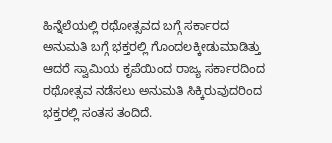ಹಿನ್ನೆಲೆಯಲ್ಲಿ ರಥೋತ್ಸವದ ಬಗ್ಗೆ ಸರ್ಕಾರದ ಅನುಮತಿ ಬಗ್ಗೆ ಭಕ್ತರಲ್ಲಿ ಗೊಂದಲಕ್ಕೀಡುಮಾಡಿತ್ತು ಆದರೆ ಸ್ವಾಮಿಯ ಕೃಪೆಯಿಂದ ರಾಜ್ಯ ಸರ್ಕಾರದಿಂದ ರಥೋತ್ಸವ ನಡೆಸಲು ಅನುಮತಿ ಸಿಕ್ಕಿರುವುದರಿಂದ ಭಕ್ತರಲ್ಲಿ ಸಂತಸ ತಂದಿದೆ.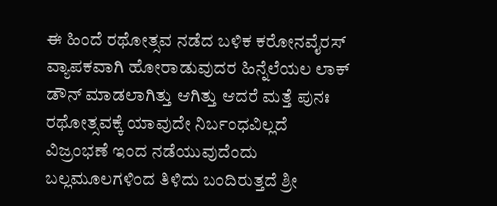ಈ ಹಿಂದೆ ರಥೋತ್ಸವ ನಡೆದ ಬಳಿಕ ಕರೋನವೈರಸ್ ವ್ಯಾಪಕವಾಗಿ ಹೋರಾಡುವುದರ ಹಿನ್ನೆಲೆಯಲ ಲಾಕ್ ಡೌನ್ ಮಾಡಲಾಗಿತ್ತು ಆಗಿತ್ತು ಆದರೆ ಮತ್ತೆ ಪುನಃ ರಥೋತ್ಸವಕ್ಕೆ ಯಾವುದೇ ನಿರ್ಬಂಧವಿಲ್ಲದೆ ವಿಜ್ರಂಭಣೆ ಇಂದ ನಡೆಯುವುದೆಂದು ಬಲ್ಲಮೂಲಗಳಿಂದ ತಿಳಿದು ಬಂದಿರುತ್ತದೆ ಶ್ರೀ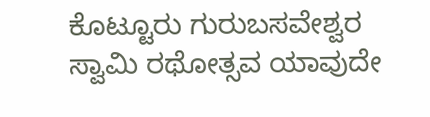ಕೊಟ್ಟೂರು ಗುರುಬಸವೇಶ್ವರ ಸ್ವಾಮಿ ರಥೋತ್ಸವ ಯಾವುದೇ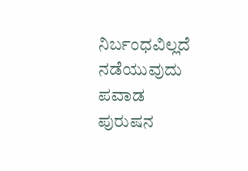ನಿರ್ಬಂಧವಿಲ್ಲದೆ ನಡೆಯುವುದು ಪವಾಡ ಪುರುಷನ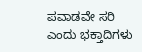ಪವಾಡವೇ ಸರಿ ಎಂದು ಭಕ್ತಾದಿಗಳು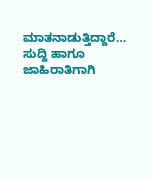ಮಾತನಾಡುತ್ತಿದ್ದಾರೆ…
ಸುದ್ದಿ ಹಾಗೂ ಜಾಹಿರಾತಿಗಾಗಿ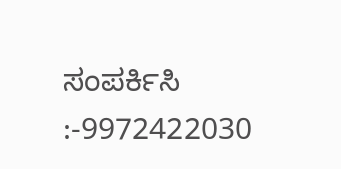ಸಂಪರ್ಕಿಸಿ :-9972422030